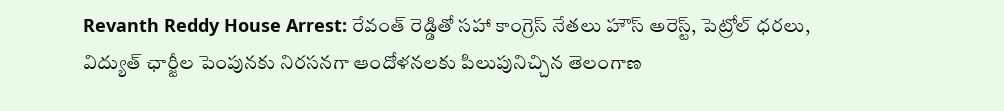Revanth Reddy House Arrest: రేవంత్ రెడ్డితో సహా కాంగ్రెస్ నేతలు హౌస్ అరెస్ట్, పెట్రోల్‌ ధరలు, విద్యుత్‌ ఛార్జీల పెంపునకు నిరసనగా ఆందోళనలకు పిలుపునిచ్చిన తెలంగాణ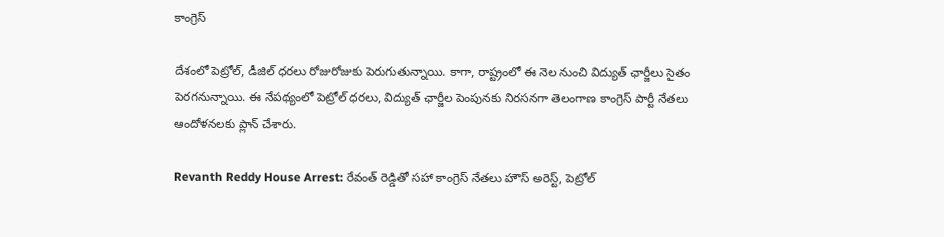కాంగ్రెస్

దేశంలో పెట్రోల్‌, డీజిల్‌ ధరలు రోజురోజుకు పెరుగుతున్నాయి. కాగా, రాష్ట్రంలో ఈ నెల నుంచి విద్యుత్‌ ఛార్జీలు సైతం పెరగనున్నాయి. ఈ నేపథ్యంలో పెట్రోల్‌ ధరలు, విద్యుత్‌ ఛార్జీల పెంపునకు నిరసనగా తెలంగాణ కాంగ్రెస్‌ పార్టీ నేతలు ఆందోళనలకు ప్లాన్‌ చేశారు.

Revanth Reddy House Arrest: రేవంత్ రెడ్డితో సహా కాంగ్రెస్ నేతలు హౌస్ అరెస్ట్, పెట్రోల్‌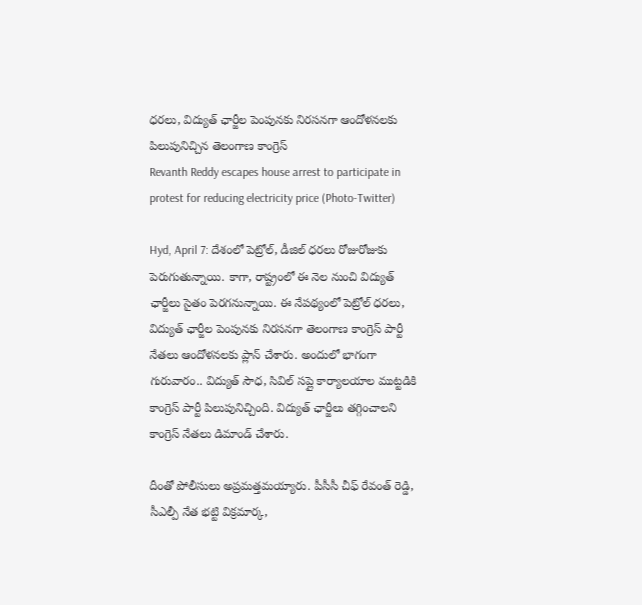ధరలు, విద్యుత్‌ ఛార్జీల పెంపునకు నిరసనగా ఆందోళనలకు పిలుపునిచ్చిన తెలంగాణ కాంగ్రెస్
Revanth Reddy escapes house arrest to participate in protest for reducing electricity price (Photo-Twitter)

Hyd, April 7: దేశంలో పెట్రోల్‌, డీజిల్‌ ధరలు రోజురోజుకు పెరుగుతున్నాయి. కాగా, రాష్ట్రంలో ఈ నెల నుంచి విద్యుత్‌ ఛార్జీలు సైతం పెరగనున్నాయి. ఈ నేపథ్యంలో పెట్రోల్‌ ధరలు, విద్యుత్‌ ఛార్జీల పెంపునకు నిరసనగా తెలంగాణ కాంగ్రెస్‌ పార్టీ నేతలు ఆందోళనలకు ప్లాన్‌ చేశారు. అందులో భాగంగా గురువారం.. విద్యుత్‌ సౌధ, సివిల్‌ సప్లై కార్యాలయాల ముట్టడికి కాంగ్రెస్‌ పార్టీ పిలుపునిచ్చింది. విద్యుత్‌ ఛార్జీలు తగ్గించాలని కాం‍గ్రెస్‌ నేతలు డిమాండ్‌ చేశారు.

దీంతో పోలీసులు అప్రమత్తమయ్యారు. పీసీసీ చీఫ్‌ రేవంత్‌ రెడ్డి, సీఎ‍ల్పీ నేత భట్టి విక్రమార్క,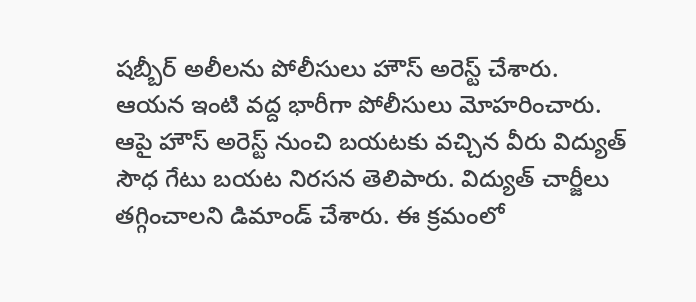షబ్బీర్‌ అలీలను పోలీసులు హౌస్‌ అరెస్ట్‌ చేశారు. ఆయన ఇంటి వద్ద భారీగా పోలీసులు మోహరించారు. ఆపై హౌస్‌ అరెస్ట్‌ నుంచి బయటకు వచ్చిన వీరు విద్యుత్‌ సౌధ గేటు బయట నిరసన తెలిపారు. విద్యుత్‌ చార్జీలు తగ్గించాలని డిమాండ్‌ చేశారు. ఈ క్రమంలో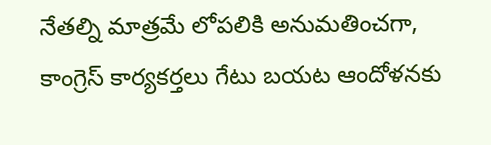నేతల్ని మాత్రమే లోపలికి అనుమతించగా, కాంగ్రెస్‌ కార్యకర్తలు గేటు బయట ఆందోళనకు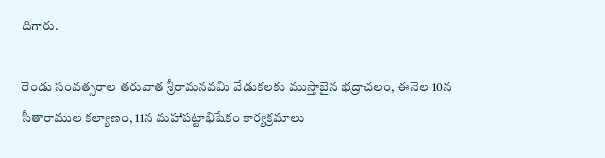దిగారు.

రెండు సంవత్సరాల తరువాత శ్రీరామనవమి వేడుకలకు ముస్తాబైన భద్రాచలం, ఈనెల 10న సీతారాముల కల్యాణం, 11న మహాపట్టాభిషేకం కార్యక్రమాలు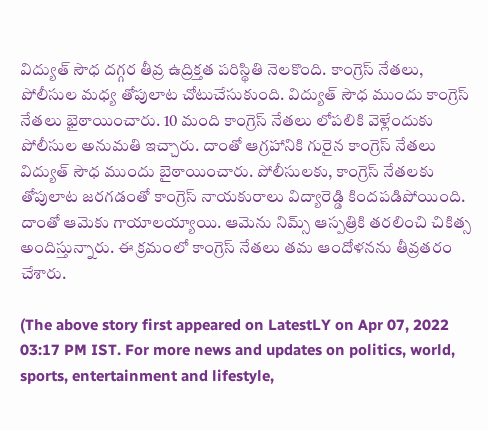విద్యుత్ సౌధ దగ్గర తీవ్ర ఉద్రిక్తత పరిస్థితి నెలకొంది. కాంగ్రెస్‌ నేతలు, పోలీసుల మధ్య తోపులాట చోటుచేసుకుంది. విద్యుత్ సౌధ ముందు కాంగ్రెస్‌ నేతలు భైఠాయించారు. 10 మంది కాంగ్రెస్‌ నేతలు లోపలికి వెళ్లేందుకు పోలీసుల అనుమతి ఇచ్చారు. దాంతో ఆగ్రహానికి గురైన కాంగ్రెస్ నేతలు విద్యుత్ సౌధ ముందు బైఠాయించారు. పోలీసులకు, కాంగ్రెస్‌ నేతలకు తోపులాట జరగడంతో కాంగ్రెస్‌ నాయకురాలు విద్యారెడ్డి కిందపడిపోయింది. దాంతో ఆమెకు గాయాలయ్యాయి. ఆమెను నిమ్స్‌ ఆస్పత్రికి తరలించి చికిత్స అందిస్తున్నారు. ఈ క్రమంలో కాంగ్రెస్‌ నేతలు తమ ఆందోళనను తీవ్రతరం చేశారు.

(The above story first appeared on LatestLY on Apr 07, 2022 03:17 PM IST. For more news and updates on politics, world, sports, entertainment and lifestyle,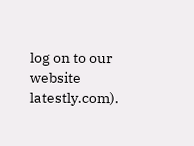log on to our website latestly.com).